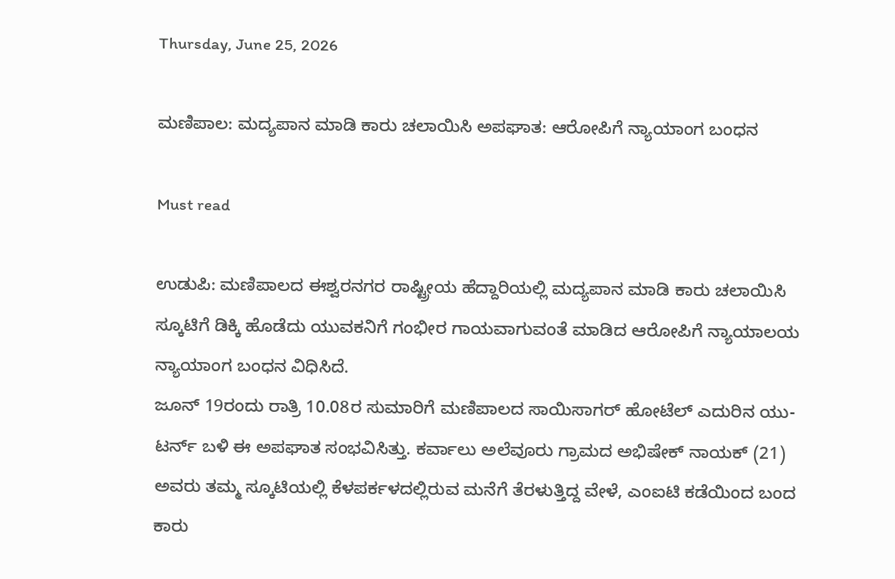Thursday, June 25, 2026

ಮಣಿಪಾಲ: ಮದ್ಯಪಾನ ಮಾಡಿ ಕಾರು ಚಲಾಯಿಸಿ ಅಪಘಾತ: ಆರೋಪಿಗೆ ನ್ಯಾಯಾಂಗ ಬಂಧನ

Must read

ಉಡುಪಿ: ಮಣಿಪಾಲದ ಈಶ್ವರನಗರ ರಾಷ್ಟ್ರೀಯ ಹೆದ್ದಾರಿಯಲ್ಲಿ ಮದ್ಯಪಾನ ಮಾಡಿ ಕಾರು ಚಲಾಯಿಸಿ ಸ್ಕೂಟಿಗೆ ಡಿಕ್ಕಿ ಹೊಡೆದು ಯುವಕನಿಗೆ ಗಂಭೀರ ಗಾಯವಾಗುವಂತೆ ಮಾಡಿದ ಆರೋಪಿಗೆ ನ್ಯಾಯಾಲಯ ನ್ಯಾಯಾಂಗ ಬಂಧನ ವಿಧಿಸಿದೆ.
ಜೂನ್ 19ರಂದು ರಾತ್ರಿ 10.08ರ ಸುಮಾರಿಗೆ ಮಣಿಪಾಲದ ಸಾಯಿಸಾಗರ್ ಹೋಟೆಲ್ ಎದುರಿನ ಯು-ಟರ್ನ್ ಬಳಿ ಈ ಅಪಘಾತ ಸಂಭವಿಸಿತ್ತು. ಕರ್ವಾಲು ಅಲೆವೂರು ಗ್ರಾಮದ ಅಭಿಷೇಕ್ ನಾಯಕ್ (21) ಅವರು ತಮ್ಮ ಸ್ಕೂಟಿಯಲ್ಲಿ ಕೆಳಪರ್ಕಳದಲ್ಲಿರುವ ಮನೆಗೆ ತೆರಳುತ್ತಿದ್ದ ವೇಳೆ, ಎಂಐಟಿ ಕಡೆಯಿಂದ ಬಂದ ಕಾರು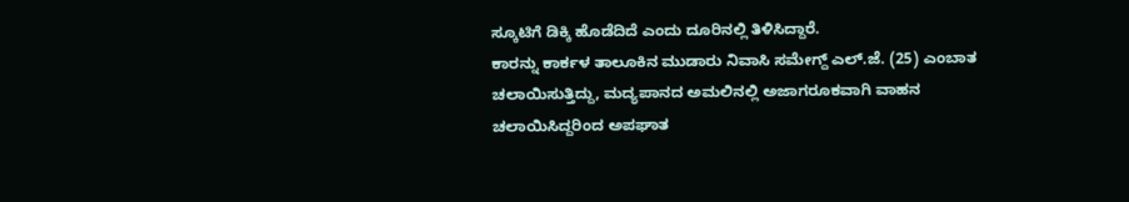ಸ್ಕೂಟಿಗೆ ಡಿಕ್ಕಿ ಹೊಡೆದಿದೆ ಎಂದು ದೂರಿನಲ್ಲಿ ತಿಳಿಸಿದ್ದಾರೆ.
ಕಾರನ್ನು ಕಾರ್ಕಳ ತಾಲೂಕಿನ ಮುಡಾರು ನಿವಾಸಿ ಸಮೇಗ್ದ್ ಎಲ್.ಜೆ. (25) ಎಂಬಾತ ಚಲಾಯಿಸುತ್ತಿದ್ದು, ಮದ್ಯಪಾನದ ಅಮಲಿನಲ್ಲಿ ಅಜಾಗರೂಕವಾಗಿ ವಾಹನ ಚಲಾಯಿಸಿದ್ದರಿಂದ ಅಪಘಾತ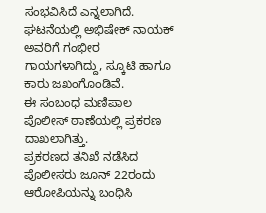ಸಂಭವಿಸಿದೆ ಎನ್ನಲಾಗಿದೆ. ಘಟನೆಯಲ್ಲಿ ಅಭಿಷೇಕ್ ನಾಯಕ್ ಅವರಿಗೆ ಗಂಭೀರ ಗಾಯಗಳಾಗಿದ್ದು, ಸ್ಕೂಟಿ ಹಾಗೂ ಕಾರು ಜಖಂಗೊಂಡಿವೆ.
ಈ ಸಂಬಂಧ ಮಣಿಪಾಲ ಪೊಲೀಸ್ ಠಾಣೆಯಲ್ಲಿ ಪ್ರಕರಣ ದಾಖಲಾಗಿತ್ತು.
ಪ್ರಕರಣದ ತನಿಖೆ ನಡೆಸಿದ ಪೊಲೀಸರು ಜೂನ್ 22ರಂದು ಆರೋಪಿಯನ್ನು ಬಂಧಿಸಿ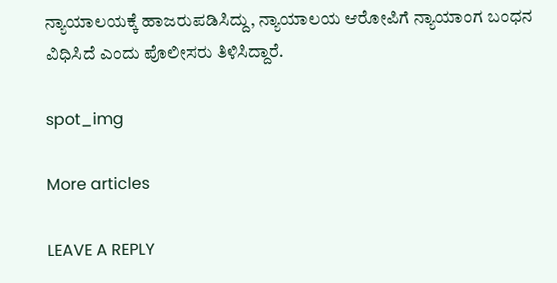ನ್ಯಾಯಾಲಯಕ್ಕೆ ಹಾಜರುಪಡಿಸಿದ್ದು, ನ್ಯಾಯಾಲಯ ಆರೋಪಿಗೆ ನ್ಯಾಯಾಂಗ ಬಂಧನ ವಿಧಿಸಿದೆ ಎಂದು ಪೊಲೀಸರು ತಿಳಿಸಿದ್ದಾರೆ.

spot_img

More articles

LEAVE A REPLY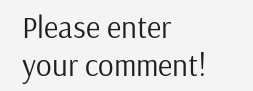Please enter your comment!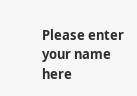Please enter your name here